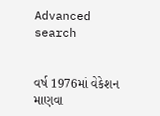Advanced search


વર્ષ 1976માં વેકેશન માણવા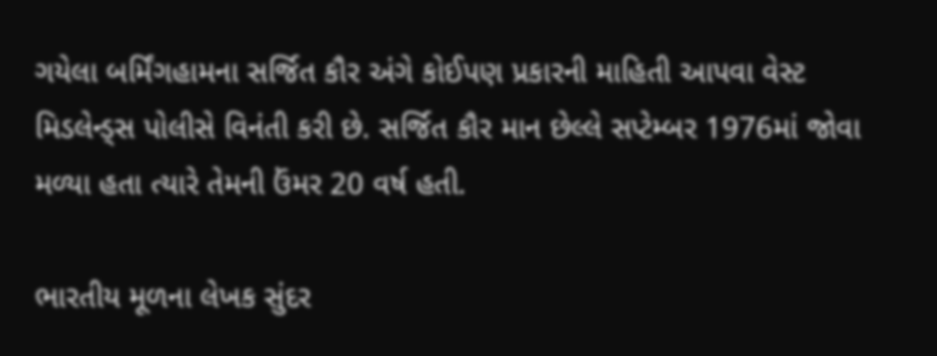ગયેલા બર્મિંગહામના સર્જિત કૌર અંગે કોઈપણ પ્રકારની માહિતી આપવા વેસ્ટ મિડલેન્ડ્સ પોલીસે વિનંતી કરી છે. સર્જિત કૌર માન છેલ્લે સપ્ટેમ્બર 1976માં જોવા મળ્યા હતા ત્યારે તેમની ઉંમર 20 વર્ષ હતી.

ભારતીય મૂળના લેખક સુંદર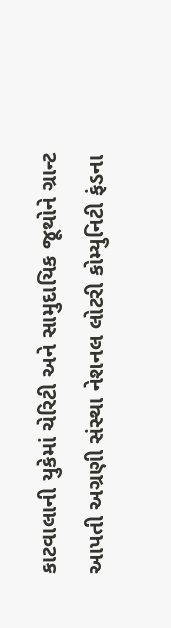કાટવાલાની યુકેમાં ચેરિટી અને સામુદાયિક જૂથોને ગ્રાન્ટ આપતી અગ્રણી સંસ્થા નેશનલ લોટરી કોમ્યુનિટી ફંડના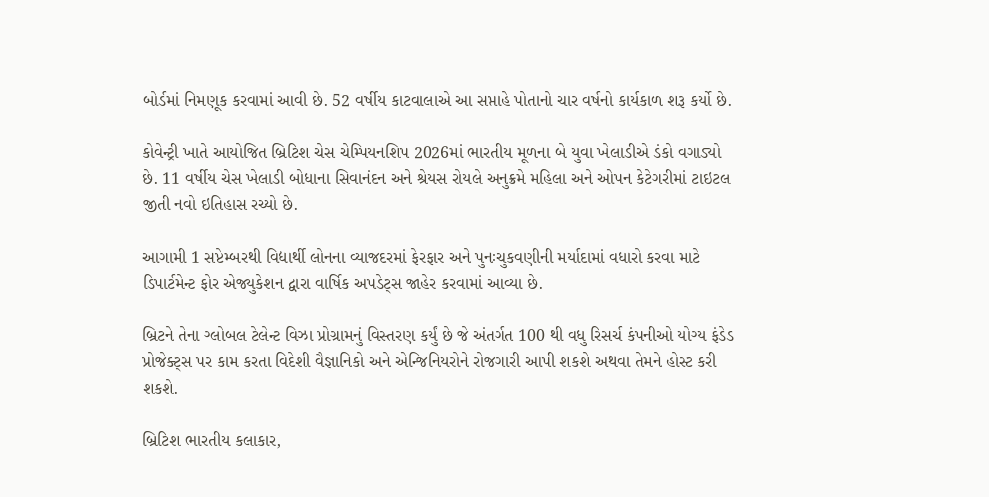બોર્ડમાં નિમણૂક કરવામાં આવી છે. 52 વર્ષીય કાટવાલાએ આ સપ્તાહે પોતાનો ચાર વર્ષનો કાર્યકાળ શરૂ કર્યો છે.

કોવેન્ટ્રી ખાતે આયોજિત બ્રિટિશ ચેસ ચેમ્પિયનશિપ 2026માં ભારતીય મૂળના બે યુવા ખેલાડીએ ડંકો વગાડ્યો છે. 11 વર્ષીય ચેસ ખેલાડી બોધાના સિવાનંદન અને શ્રેયસ રોયલે અનુક્રમે મહિલા અને ઓપન કેટેગરીમાં ટાઇટલ જીતી નવો ઇતિહાસ રચ્યો છે.

આગામી 1 સપ્ટેમ્બરથી વિદ્યાર્થી લોનના વ્યાજદરમાં ફેરફાર અને પુનઃચુકવણીની મર્યાદામાં વધારો કરવા માટે ડિપાર્ટમેન્ટ ફોર એજ્યુકેશન દ્વારા વાર્ષિક અપડેટ્સ જાહેર કરવામાં આવ્યા છે.

બ્રિટને તેના ગ્લોબલ ટેલેન્ટ વિઝા પ્રોગ્રામનું વિસ્તરણ કર્યું છે જે અંતર્ગત 100 થી વધુ રિસર્ચ કંપનીઓ યોગ્ય ફંડેડ પ્રોજેક્ટ્સ પર કામ કરતા વિદેશી વૈજ્ઞાનિકો અને એન્જિનિયરોને રોજગારી આપી શકશે અથવા તેમને હોસ્ટ કરી શકશે.

બ્રિટિશ ભારતીય કલાકાર,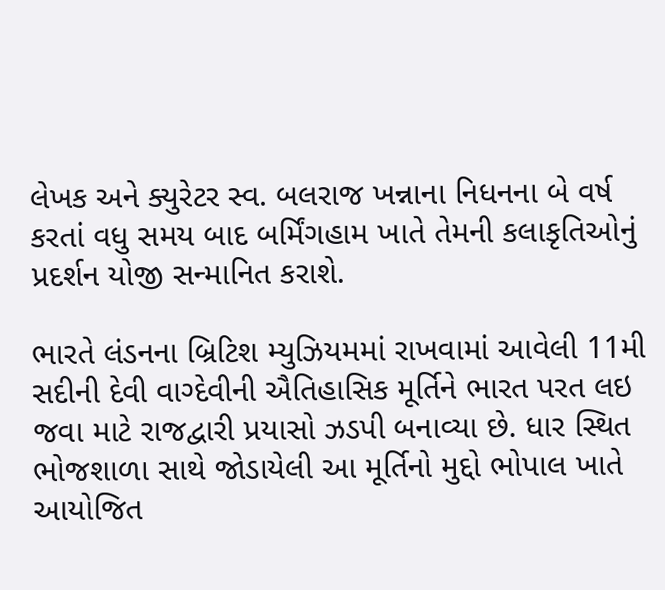લેખક અને ક્યુરેટર સ્વ. બલરાજ ખન્નાના નિધનના બે વર્ષ કરતાં વધુ સમય બાદ બર્મિંગહામ ખાતે તેમની કલાકૃતિઓનું પ્રદર્શન યોજી સન્માનિત કરાશે.

ભારતે લંડનના બ્રિટિશ મ્યુઝિયમમાં રાખવામાં આવેલી 11મી સદીની દેવી વાગ્દેવીની ઐતિહાસિક મૂર્તિને ભારત પરત લઇ જવા માટે રાજદ્વારી પ્રયાસો ઝડપી બનાવ્યા છે. ધાર સ્થિત ભોજશાળા સાથે જોડાયેલી આ મૂર્તિનો મુદ્દો ભોપાલ ખાતે આયોજિત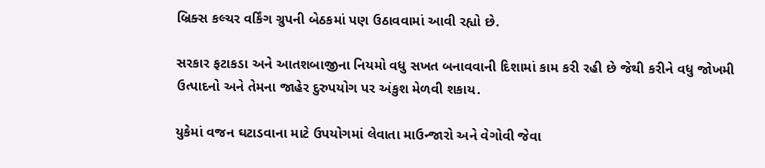બ્રિક્સ કલ્ચર વર્કિંગ ગ્રુપની બેઠકમાં પણ ઉઠાવવામાં આવી રહ્યો છે.

સરકાર ફટાકડા અને આતશબાજીના નિયમો વધુ સખત બનાવવાની દિશામાં કામ કરી રહી છે જેથી કરીને વધુ જોખમી ઉત્પાદનો અને તેમના જાહેર દુરુપયોગ પર અંકુશ મેળવી શકાય.

યુકેમાં વજન ઘટાડવાના માટે ઉપયોગમાં લેવાતા માઉન્જારો અને વેગોવી જેવા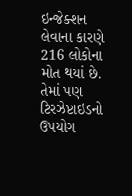ઇન્જેક્શન લેવાના કારણે 216 લોકોના મોત થયાં છે. તેમાં પણ ટિરઝેપ્ટાઇડનો ઉપયોગ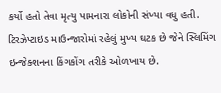કર્યો હતો તેવા મૃત્યુ પામનારા લોકોની સંખ્યા વધુ હતી. ટિરઝેપ્ટાઇડ માઉન્જારોમાં રહેલું મુખ્ય ઘટક છે જેને સ્લિમિંગ ઇન્જેક્શનના કિંગકોંગ તરીકે ઓળખાય છે.